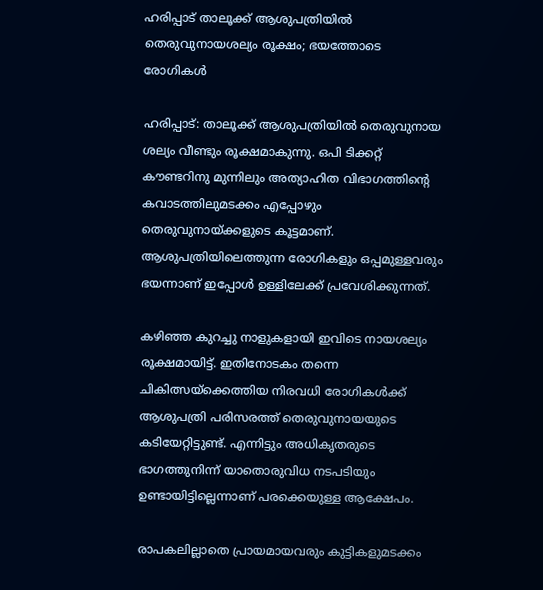ഹരിപ്പാട് താലൂക്ക് ആശുപത്രിയിൽ തെരുവുനായശല്യം രൂക്ഷം; ഭയത്തോടെ രോഗികൾ

ഹരിപ്പാട്: താലൂക്ക് ആശുപത്രിയിൽ തെരുവുനായ ശല്യം വീണ്ടും രൂക്ഷമാകുന്നു. ഒപി ടിക്കറ്റ് കൗണ്ടറിനു മുന്നിലും അത്യാഹിത വിഭാഗത്തിന്‍റെ കവാടത്തിലുമടക്കം എപ്പോഴും തെരുവുനായ്ക്കളുടെ കൂട്ടമാണ്. ആശുപത്രിയിലെത്തുന്ന രോഗികളും ഒപ്പമുള്ളവരും ഭയന്നാണ് ഇപ്പോൾ ഉള്ളിലേക്ക് പ്രവേശിക്കുന്നത്.

കഴിഞ്ഞ കുറച്ചു നാളുകളായി ഇവിടെ നായശല്യം രൂക്ഷമായിട്ട്. ഇതിനോടകം തന്നെ ചികിത്സയ്‌ക്കെത്തിയ നിരവധി രോഗികൾക്ക് ആശുപത്രി പരിസരത്ത് തെരുവുനായയുടെ കടിയേറ്റിട്ടുണ്ട്. എന്നിട്ടും അധികൃതരുടെ ഭാഗത്തുനിന്ന് യാതൊരുവിധ നടപടിയും ഉണ്ടായിട്ടില്ലെന്നാണ് പരക്കെയുള്ള ആക്ഷേപം.

രാപകലില്ലാതെ പ്രായമായവരും കുട്ടികളുമടക്കം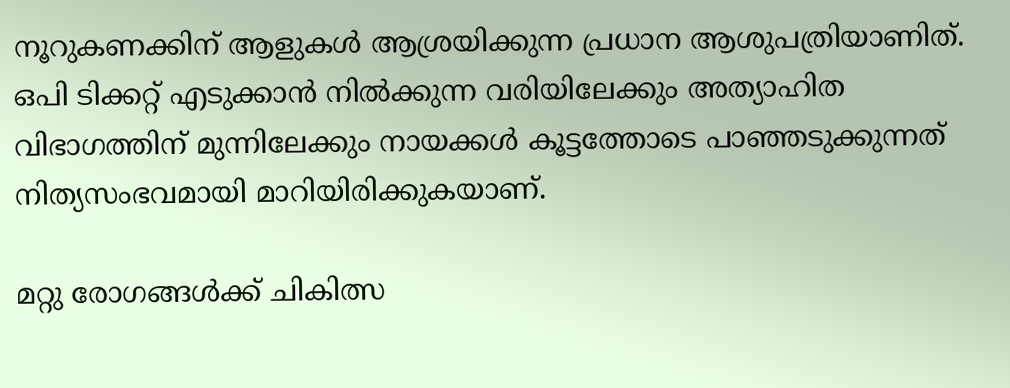നൂറുകണക്കിന് ആളുകൾ ആശ്രയിക്കുന്ന പ്രധാന ആശുപത്രിയാണിത്. ഒപി ടിക്കറ്റ് എടുക്കാൻ നിൽക്കുന്ന വരിയിലേക്കും അത്യാഹിത വിഭാഗത്തിന് മുന്നിലേക്കും നായക്കൾ കൂട്ടത്തോടെ പാഞ്ഞടുക്കുന്നത് നിത്യസംഭവമായി മാറിയിരിക്കുകയാണ്.

മറ്റു രോഗങ്ങൾക്ക് ചികിത്സ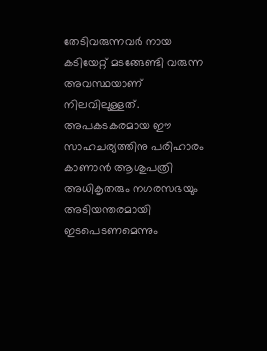തേടിവരുന്നവർ നായ കടിയേറ്റ് മടങ്ങേണ്ടി വരുന്ന അവസ്ഥയാണ് നിലവിലുള്ളത്. അപകടകരമായ ഈ സാഹചര്യത്തിനു പരിഹാരം കാണാൻ ആശുപത്രി അധികൃതരും നഗരസഭയും അടിയന്തരമായി ഇടപെടണമെന്നും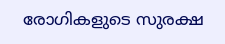രോഗികളുടെ സുരക്ഷ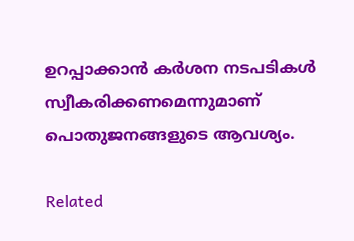ഉറപ്പാക്കാൻ കർശന നടപടികൾ സ്വീകരിക്കണമെന്നുമാണ് പൊതുജനങ്ങളുടെ ആവശ്യം.

Related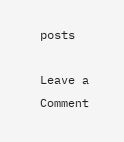posts

Leave a Comment